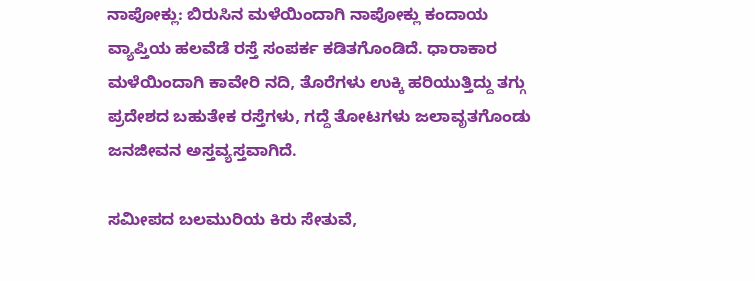ನಾಪೋಕ್ಲು: ಬಿರುಸಿನ ಮಳೆಯಿಂದಾಗಿ ನಾಪೋಕ್ಲು ಕಂದಾಯ ವ್ಯಾಪ್ತಿಯ ಹಲವೆಡೆ ರಸ್ತೆ ಸಂಪರ್ಕ ಕಡಿತಗೊಂಡಿದೆ. ಧಾರಾಕಾರ ಮಳೆಯಿಂದಾಗಿ ಕಾವೇರಿ ನದಿ, ತೊರೆಗಳು ಉಕ್ಕಿ ಹರಿಯುತ್ತಿದ್ದು ತಗ್ಗು ಪ್ರದೇಶದ ಬಹುತೇಕ ರಸ್ತೆಗಳು, ಗದ್ದೆ ತೋಟಗಳು ಜಲಾವೃತಗೊಂಡು ಜನಜೀವನ ಅಸ್ತವ್ಯಸ್ತವಾಗಿದೆ.

ಸಮೀಪದ ಬಲಮುರಿಯ ಕಿರು ಸೇತುವೆ,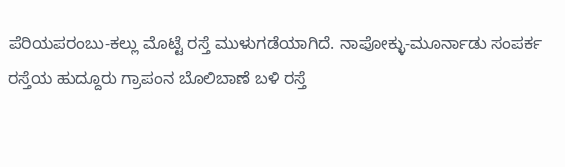ಪೆರಿಯಪರಂಬು-ಕಲ್ಲು ಮೊಟ್ಟೆ ರಸ್ತೆ ಮುಳುಗಡೆಯಾಗಿದೆ. ನಾಪೋಕ್ಳು-ಮೂರ್ನಾಡು ಸಂಪರ್ಕ ರಸ್ತೆಯ ಹುದ್ದೂರು ಗ್ರಾಪಂನ ಬೊಲಿಬಾಣೆ ಬಳಿ ರಸ್ತೆ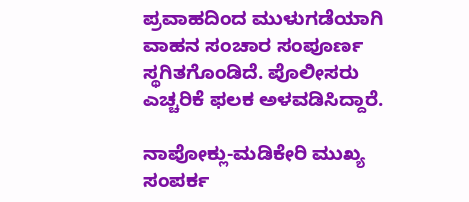ಪ್ರವಾಹದಿಂದ ಮುಳುಗಡೆಯಾಗಿ ವಾಹನ ಸಂಚಾರ ಸಂಪೂರ್ಣ ಸ್ಥಗಿತಗೊಂಡಿದೆ. ಪೊಲೀಸರು ಎಚ್ಚರಿಕೆ ಫಲಕ ಅಳವಡಿಸಿದ್ದಾರೆ.

ನಾಪೋಕ್ಲು-ಮಡಿಕೇರಿ ಮುಖ್ಯ ಸಂಪರ್ಕ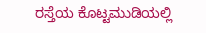ರಸ್ತೆಯ ಕೊಟ್ಟಮುಡಿಯಲ್ಲಿ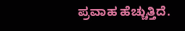ಪ್ರವಾಹ ಹೆಚ್ಚುತ್ತಿದೆ.